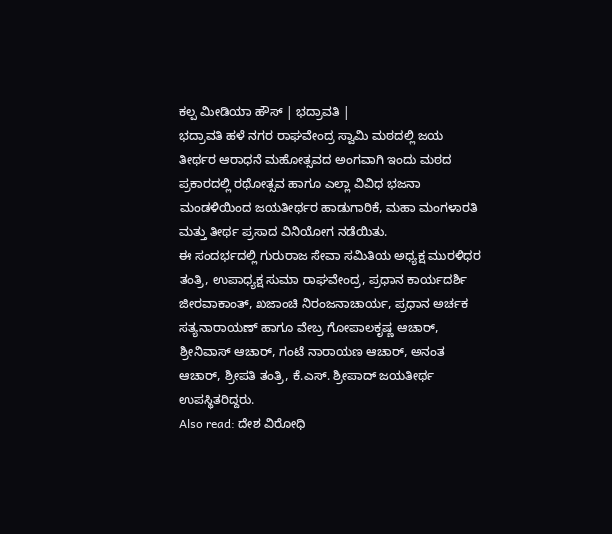ಕಲ್ಪ ಮೀಡಿಯಾ ಹೌಸ್ | ಭದ್ರಾವತಿ |
ಭದ್ರಾವತಿ ಹಳೆ ನಗರ ರಾಘವೇಂದ್ರ ಸ್ವಾಮಿ ಮಠದಲ್ಲಿ ಜಯ ತೀರ್ಥರ ಆರಾಧನೆ ಮಹೋತ್ಸವದ ಅಂಗವಾಗಿ ಇಂದು ಮಠದ ಪ್ರಕಾರದಲ್ಲಿ ರಥೋತ್ಸವ ಹಾಗೂ ಎಲ್ಲಾ ವಿವಿಧ ಭಜನಾ ಮಂಡಳಿಯಿಂದ ಜಯತೀರ್ಥರ ಹಾಡುಗಾರಿಕೆ, ಮಹಾ ಮಂಗಳಾರತಿ ಮತ್ತು ತೀರ್ಥ ಪ್ರಸಾದ ವಿನಿಯೋಗ ನಡೆಯಿತು.
ಈ ಸಂದರ್ಭದಲ್ಲಿ ಗುರುರಾಜ ಸೇವಾ ಸಮಿತಿಯ ಅಧ್ಯಕ್ಷ ಮುರಳಿಧರ ತಂತ್ರಿ, ಉಪಾಧ್ಯಕ್ಷ ಸುಮಾ ರಾಘವೇಂದ್ರ, ಪ್ರಧಾನ ಕಾರ್ಯದರ್ಶಿ ಜೀರವಾಕಾಂತ್, ಖಜಾಂಚಿ ನಿರಂಜನಾಚಾರ್ಯ, ಪ್ರಧಾನ ಅರ್ಚಕ ಸತ್ಯನಾರಾಯಣ್ ಹಾಗೂ ವೇಬ್ರ ಗೋಪಾಲಕೃಷ್ಣ ಆಚಾರ್, ಶ್ರೀನಿವಾಸ್ ಆಚಾರ್, ಗಂಟೆ ನಾರಾಯಣ ಆಚಾರ್, ಅನಂತ ಆಚಾರ್, ಶ್ರೀಪತಿ ತಂತ್ರಿ, ಕೆ.ಎಸ್. ಶ್ರೀಪಾದ್ ಜಯತೀರ್ಥ ಉಪಸ್ಥಿತರಿದ್ದರು.
Also read: ದೇಶ ವಿರೋಧಿ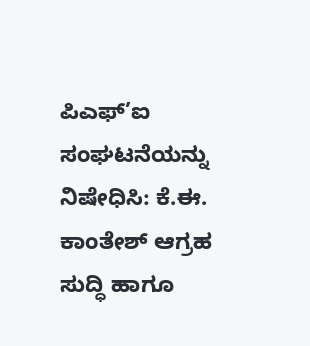ಪಿಎಫ್’ಐ ಸಂಘಟನೆಯನ್ನು ನಿಷೇಧಿಸಿ: ಕೆ.ಈ. ಕಾಂತೇಶ್ ಆಗ್ರಹ
ಸುದ್ಧಿ ಹಾಗೂ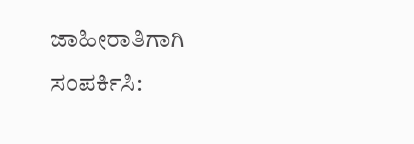ಜಾಹೀರಾತಿಗಾಗಿ ಸಂಪರ್ಕಿಸಿ: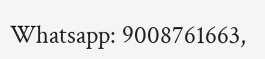Whatsapp: 9008761663,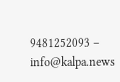9481252093 – info@kalpa.news